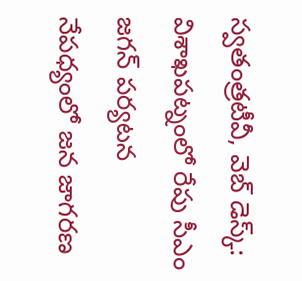స్వతంత్రటీవీ, వెబ్ డెస్క్: విశాఖపట్నంలో రేపు సీఎం జగన్ పర్యటన నేపధ్యంలో జన జాగరణ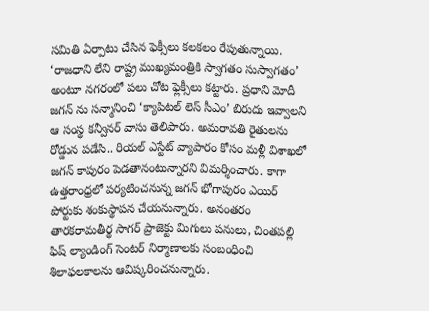సమితి ఏర్పాటు చేసిన ఫెక్సీలు కలకలం రేపుతున్నాయి. ‘రాజధాని లేని రాష్ట్ర ముఖ్యమంత్రికి స్వాగతం సుస్వాగతం’ అంటూ నగరంలో పలు చోట ఫ్లెక్సీలు కట్టారు. ప్రధాని మోదీ జగన్ ను సన్మానించి ‘క్యాపిటల్ లెస్ సీఎం’ బిరుదు ఇవ్వాలని ఆ సంస్థ కన్వీనర్ వాసు తెలిపారు. అమరావతి రైతులను రోడ్డున పడేసి.. రియల్ ఎస్టేట్ వ్యాపారం కోసం మళ్లీ విశాఖలో జగన్ కాపురం పెడతానంటున్నారని విమర్శించారు. కాగా ఉత్తరాంధ్రలో పర్యటించనున్న జగన్ భోగాపురం ఎయిర్ పోర్టుకు శంకుస్థాపన చేయనున్నారు. అనంతరం తారకరామతీర్థ సాగర్ ప్రాజెక్టు మిగులు పనులు, చింతపల్లి ఫిష్ ల్యాండింగ్ సెంటర్ నిర్మాణాలకు సంబంధించి శిలాఫలకాలను ఆవిష్కరించనున్నారు.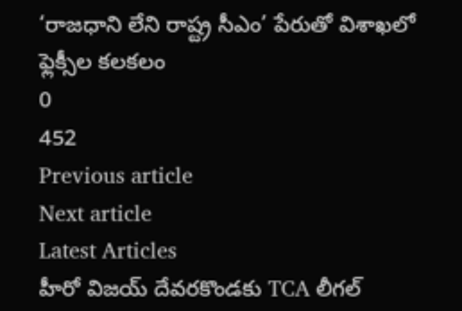‘రాజధాని లేని రాష్ట్ర సీఎం’ పేరుతో విశాఖలో ఫ్లెక్సీల కలకలం
0
452
Previous article
Next article
Latest Articles
హీరో విజయ్ దేవరకొండకు TCA లీగల్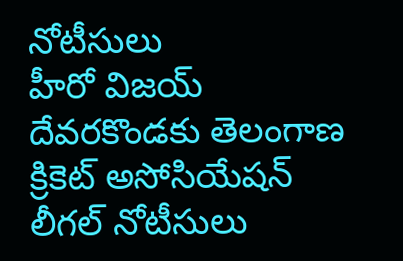నోటీసులు
హీరో విజయ్ దేవరకొండకు తెలంగాణ క్రికెట్ అసోసియేషన్ లీగల్ నోటీసులు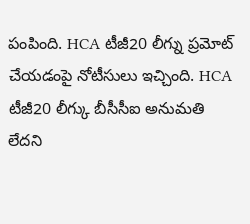పంపింది. HCA టీజీ20 లీగ్ను ప్రమోట్ చేయడంపై నోటీసులు ఇచ్చింది. HCA టీజీ20 లీగ్కు బీసీసీఐ అనుమతి లేదని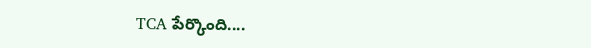TCA పేర్కొంది....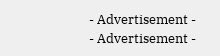- Advertisement -
- Advertisement -